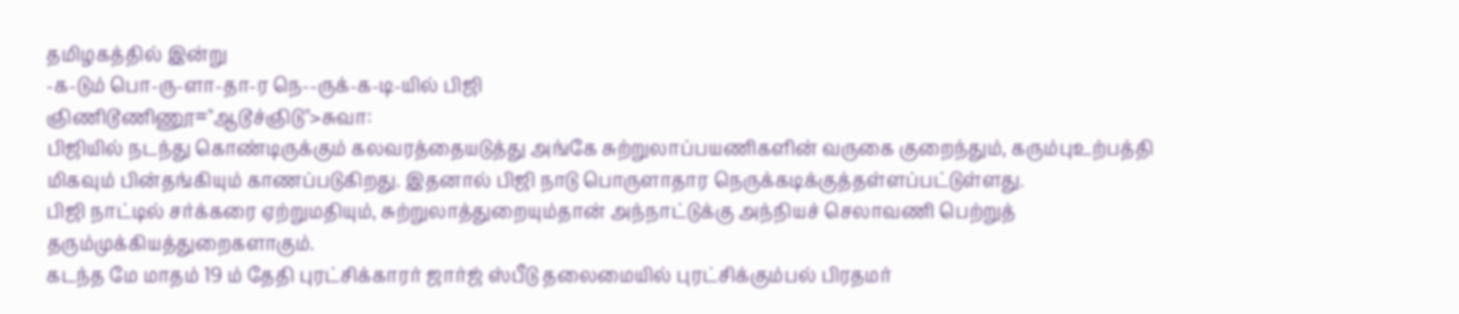தமிழகத்தில் இன்று
-க-டும் பொ-ரு-ளா-தா-ர நெ--ருக்-க-டி-யில் பிஜி
ஞிணிடூணிணூ="ஆடூச்ஞிடு">சுவா:
பிஜியில் நடந்து கொண்டிருக்கும் கலவரத்தையடுத்து அங்கே சுற்றுலாப்பயணிகளின் வருகை குறைந்தும், கரும்புஉற்பத்தி மிகவும் பின்தங்கியும் காணப்படுகிறது. இதனால் பிஜி நாடு பொருளாதார நெருக்கடிக்குத்தள்ளப்பட்டுள்ளது.
பிஜி நாட்டில் சர்க்கரை ஏற்றுமதியும், சுற்றுலாத்துறையும்தான் அந்நாட்டுக்கு அந்நியச் செலாவணி பெற்றுத் தரும்முக்கியத்துறைகளாகும்.
கடந்த மே மாதம் 19 ம் தேதி புரட்சிக்காரர் ஜார்ஜ் ஸ்பீடு தலைமையில் புரட்சிக்கும்பல் பிரதமர்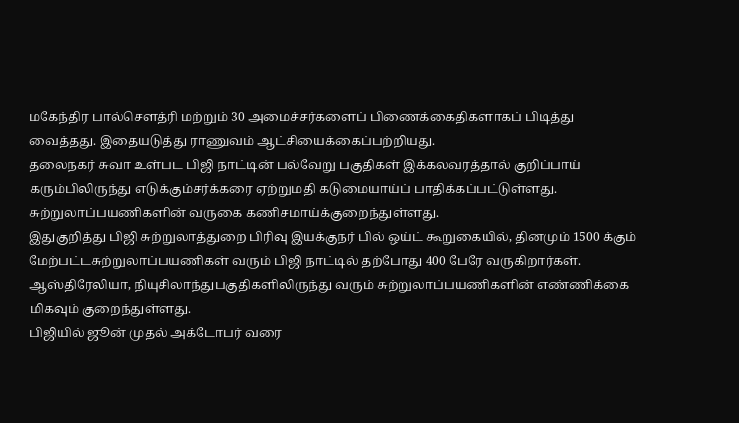மகேந்திர பால்செளத்ரி மற்றும் 30 அமைச்சர்களைப் பிணைக்கைதிகளாகப் பிடித்து வைத்தது. இதையடுத்து ராணுவம் ஆட்சியைக்கைப்பற்றியது.
தலைநகர் சுவா உள்பட பிஜி நாட்டின் பல்வேறு பகுதிகள் இக்கலவரத்தால் குறிப்பாய் கரும்பிலிருந்து எடுக்கும்சர்க்கரை ஏற்றுமதி கடுமையாய்ப் பாதிக்கப்பட்டுள்ளது. சுற்றுலாப்பயணிகளின் வருகை கணிசமாய்க்குறைந்துள்ளது.
இதுகுறித்து பிஜி சுற்றுலாத்துறை பிரிவு இயக்குநர் பில் ஒய்ட் கூறுகையில், தினமும் 1500 க்கும் மேற்பட்டசுற்றுலாப்பயணிகள் வரும் பிஜி நாட்டில் தற்போது 400 பேரே வருகிறார்கள். ஆஸ்திரேலியா, நியுசிலாந்துபகுதிகளிலிருந்து வரும் சுற்றுலாப்பயணிகளின் எண்ணிக்கை மிகவும் குறைந்துள்ளது.
பிஜியில் ஜூன் முதல் அக்டோபர் வரை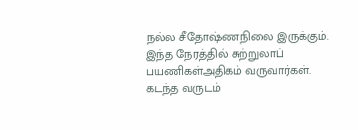நல்ல சீதோஷ்ணநிலை இருக்கும். இந்த நேரத்தில் சுற்றுலாப் பயணிகள்அதிகம் வருவார்கள். கடந்த வருடம்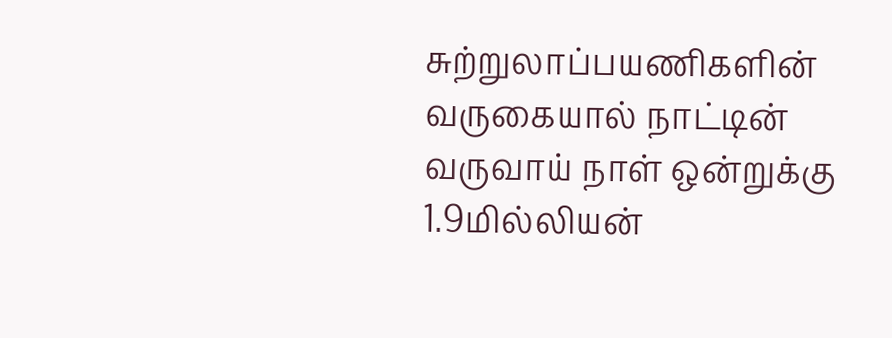சுற்றுலாப்பயணிகளின் வருகையால் நாட்டின் வருவாய் நாள் ஒன்றுக்கு 1.9மில்லியன்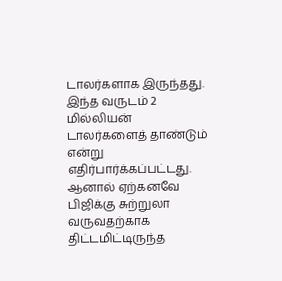டாலர்களாக இருந்தது. இந்த வருடம் 2 மில்லியன் டாலர்களைத் தாண்டும் என்று எதிர்பார்க்கப்பட்டது.
ஆனால் ஏற்கனவே பிஜிக்கு சுற்றுலா வருவதற்காக திட்டமிட்டிருந்த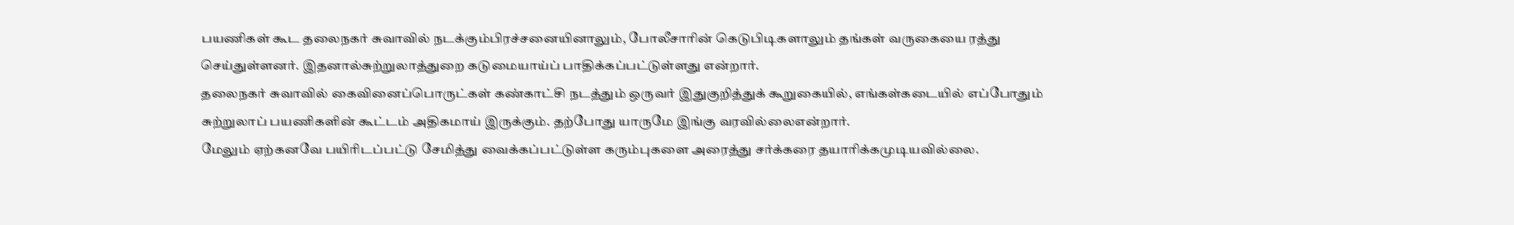பயணிகள் கூட தலைநகர் சுவாவில் நடக்கும்பிரச்சனையினாலும், போலீசாரின் கெடுபிடிகளாலும் தங்கள் வருகையை ரத்து செய்துள்ளனர். இதனால்சுற்றுலாத்துறை கடுமையாய்ப் பாதிக்கப்பட்டுள்ளது என்றார்.
தலைநகர் சுவாவில் கைவினைப்பொருட்கள் கண்காட்சி நடத்தும் ஒருவர் இதுகுறித்துக் கூறுகையில், எங்கள்கடையில் எப்போதும் சுற்றுலாப் பயணிகளின் கூட்டம் அதிகமாய் இருக்கும். தற்போது யாருமே இங்கு வரவில்லைஎன்றார்.
மேலும் ஏற்கனவே பயிரிடப்பட்டு சேமித்து வைக்கப்பட்டுள்ள கரும்புகளை அரைத்து சர்க்கரை தயாரிக்கமுடியவில்லை.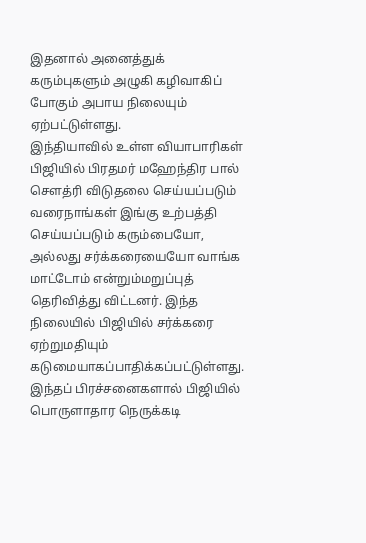இதனால் அனைத்துக் கரும்புகளும் அழுகி கழிவாகிப் போகும் அபாய நிலையும் ஏற்பட்டுள்ளது.
இந்தியாவில் உள்ள வியாபாரிகள் பிஜியில் பிரதமர் மஹேந்திர பால் செளத்ரி விடுதலை செய்யப்படும் வரைநாங்கள் இங்கு உற்பத்தி செய்யப்படும் கரும்பையோ, அல்லது சர்க்கரையையோ வாங்க மாட்டோம் என்றும்மறுப்புத் தெரிவித்து விட்டனர். இந்த நிலையில் பிஜியில் சர்க்கரை ஏற்றுமதியும் கடுமையாகப்பாதிக்கப்பட்டுள்ளது.
இந்தப் பிரச்சனைகளால் பிஜியில் பொருளாதார நெருக்கடி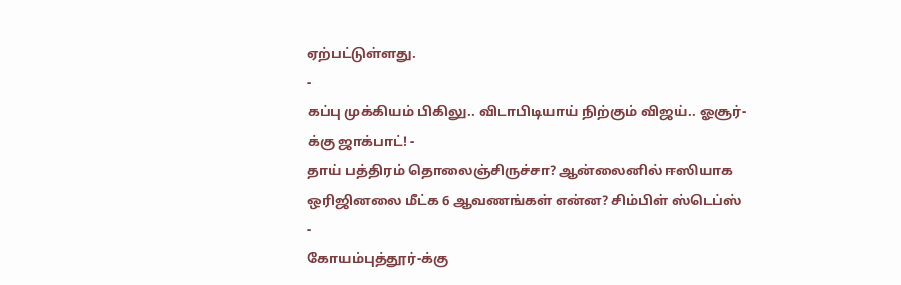ஏற்பட்டுள்ளது.
-
கப்பு முக்கியம் பிகிலு.. விடாபிடியாய் நிற்கும் விஜய்.. ஓசூர்-க்கு ஜாக்பாட்! -
தாய் பத்திரம் தொலைஞ்சிருச்சா? ஆன்லைனில் ஈஸியாக ஒரிஜினலை மீட்க 6 ஆவணங்கள் என்ன? சிம்பிள் ஸ்டெப்ஸ் -
கோயம்புத்தூர்-க்கு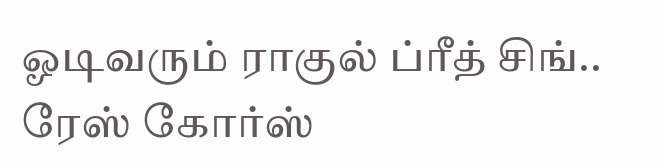ஓடிவரும் ராகுல் ப்ரீத் சிங்.. ரேஸ் கோர்ஸ்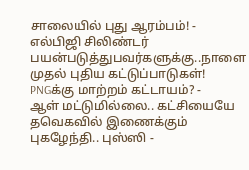சாலையில் புது ஆரம்பம்! -
எல்பிஜி சிலிண்டர் பயன்படுத்துபவர்களுக்கு..நாளை முதல் புதிய கட்டுப்பாடுகள்! PNGக்கு மாற்றம் கட்டாயம்? -
ஆள் மட்டுமில்லை.. கட்சியையே தவெகவில் இணைக்கும் புகழேந்தி.. புஸ்ஸி -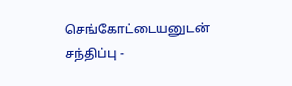செங்கோட்டையனுடன் சந்திப்பு -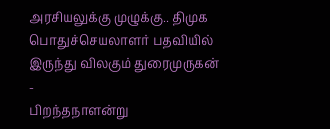அரசியலுக்கு முழுக்கு.. திமுக பொதுச்செயலாளர் பதவியில் இருந்து விலகும் துரைமுருகன் -
பிறந்தநாளன்று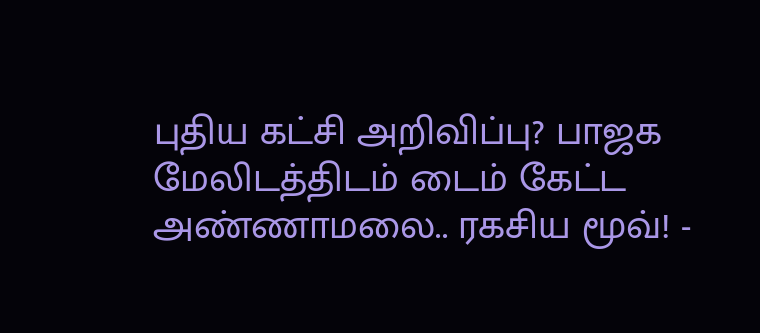புதிய கட்சி அறிவிப்பு? பாஜக மேலிடத்திடம் டைம் கேட்ட அண்ணாமலை.. ரகசிய மூவ்! -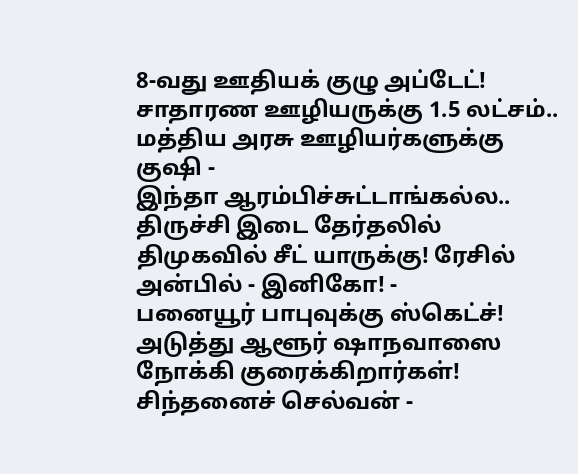8-வது ஊதியக் குழு அப்டேட்! சாதாரண ஊழியருக்கு 1.5 லட்சம்.. மத்திய அரசு ஊழியர்களுக்கு குஷி -
இந்தா ஆரம்பிச்சுட்டாங்கல்ல.. திருச்சி இடை தேர்தலில் திமுகவில் சீட் யாருக்கு! ரேசில் அன்பில் - இனிகோ! -
பனையூர் பாபுவுக்கு ஸ்கெட்ச்! அடுத்து ஆளூர் ஷாநவாஸை நோக்கி குரைக்கிறார்கள்! சிந்தனைச் செல்வன் -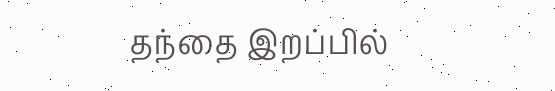தந்தை இறப்பில்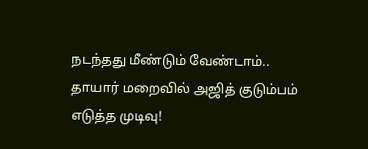நடந்தது மீண்டும் வேண்டாம்.. தாயார் மறைவில் அஜித் குடும்பம் எடுத்த முடிவு!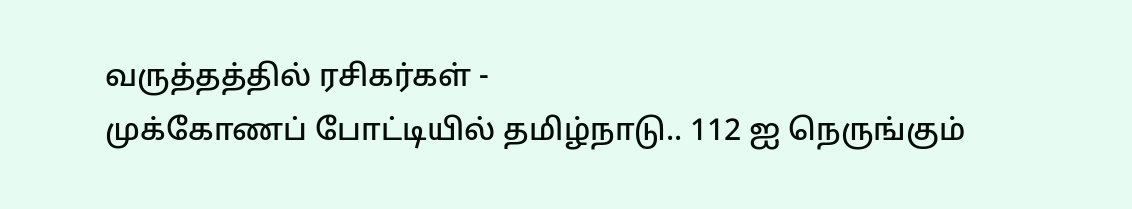வருத்தத்தில் ரசிகர்கள் -
முக்கோணப் போட்டியில் தமிழ்நாடு.. 112 ஐ நெருங்கும்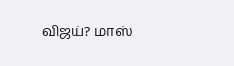விஜய்? மாஸ்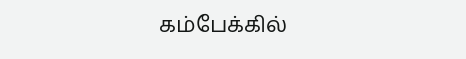கம்பேக்கில்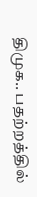திமுக.. பதற்றத்தில்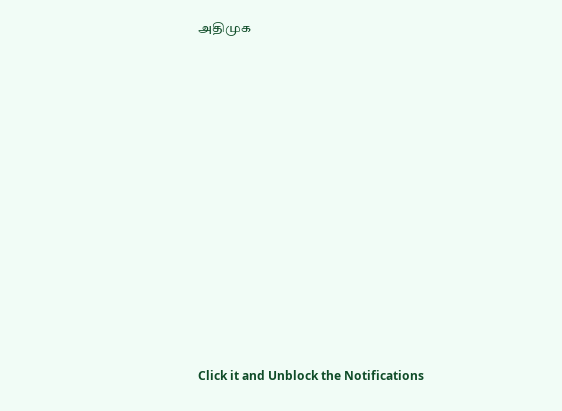அதிமுக












Click it and Unblock the Notifications